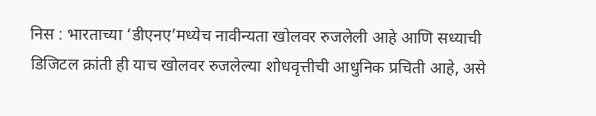निस : भारताच्या ‘डीएनए’मध्येच नावीन्यता खोलवर रुजलेली आहे आणि सध्याची डिजिटल क्रांती ही याच खोलवर रुजलेल्या शोधवृत्तीची आधुनिक प्रचिती आहे, असे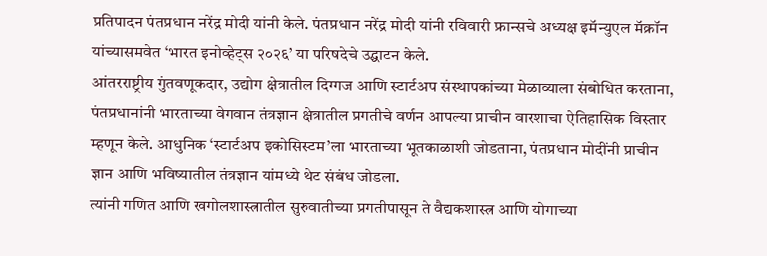प्रतिपादन पंतप्रधान नरेंद्र मोदी यांनी केले. पंतप्रधान नरेंद्र मोदी यांनी रविवारी फ्रान्सचे अध्यक्ष इमॅन्युएल मॅक्रॉन यांच्यासमवेत ‘भारत इनोव्हेट्स २०२६’ या परिषदेचे उद्घाटन केले.
आंतरराष्ट्रीय गुंतवणूकदार, उद्योग क्षेत्रातील दिग्गज आणि स्टार्टअप संस्थापकांच्या मेळाव्याला संबोधित करताना, पंतप्रधानांनी भारताच्या वेगवान तंत्रज्ञान क्षेत्रातील प्रगतीचे वर्णन आपल्या प्राचीन वारशाचा ऐतिहासिक विस्तार म्हणून केले. आधुनिक ‘स्टार्टअप इकोसिस्टम’ला भारताच्या भूतकाळाशी जोडताना, पंतप्रधान मोदींनी प्राचीन ज्ञान आणि भविष्यातील तंत्रज्ञान यांमध्ये थेट संबंध जोडला.
त्यांनी गणित आणि खगोलशास्त्रातील सुरुवातीच्या प्रगतीपासून ते वैद्यकशास्त्र आणि योगाच्या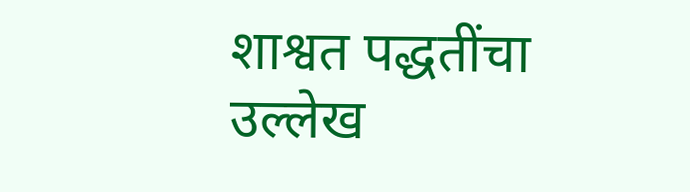शाश्वत पद्धतींचा उल्लेख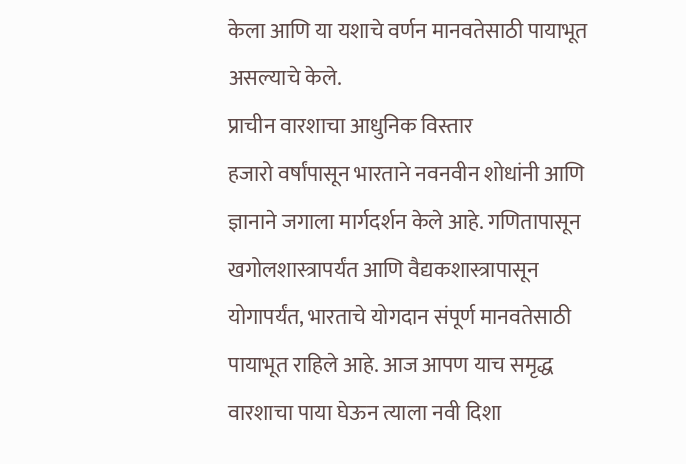केला आणि या यशाचे वर्णन मानवतेसाठी पायाभूत असल्याचे केले.
प्राचीन वारशाचा आधुनिक विस्तार
हजारो वर्षांपासून भारताने नवनवीन शोधांनी आणि ज्ञानाने जगाला मार्गदर्शन केले आहे. गणितापासून खगोलशास्त्रापर्यंत आणि वैद्यकशास्त्रापासून योगापर्यंत, भारताचे योगदान संपूर्ण मानवतेसाठी पायाभूत राहिले आहे. आज आपण याच समृद्ध वारशाचा पाया घेऊन त्याला नवी दिशा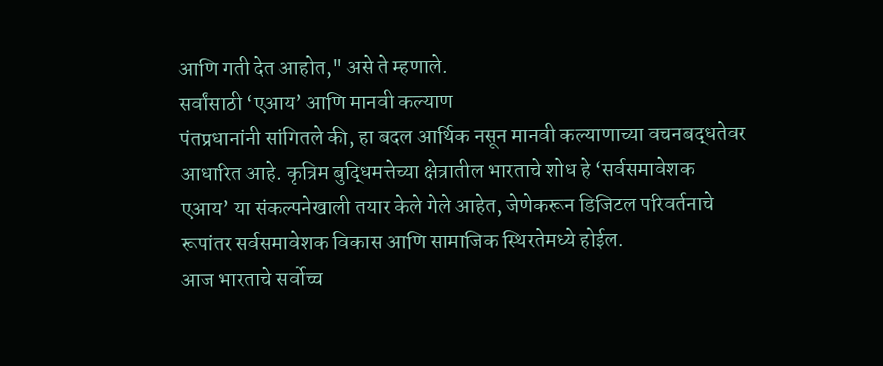आणि गती देत आहोत," असे ते म्हणाले.
सर्वांसाठी ‘एआय’ आणि मानवी कल्याण
पंतप्रधानांनी सांगितले की, हा बदल आर्थिक नसून मानवी कल्याणाच्या वचनबद्धतेवर आधारित आहे. कृत्रिम बुद्धिमत्तेच्या क्षेत्रातील भारताचे शोध हे ‘सर्वसमावेशक एआय’ या संकल्पनेखाली तयार केले गेले आहेत, जेणेकरून डिजिटल परिवर्तनाचे रूपांतर सर्वसमावेशक विकास आणि सामाजिक स्थिरतेमध्ये होईल.
आज भारताचे सर्वोच्च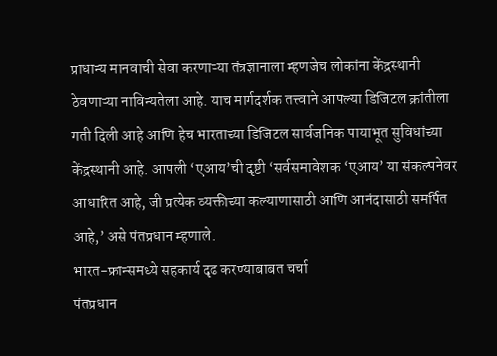प्राधान्य मानवाची सेवा करणाऱ्या तंत्रज्ञानाला म्हणजेच लोकांना केंद्रस्थानी ठेवणाऱ्या नाविन्यतेला आहे. याच मार्गदर्शक तत्त्वाने आपल्या डिजिटल क्रांतीला गती दिली आहे आणि हेच भारताच्या डिजिटल सार्वजनिक पायाभूत सुविधांच्या केंद्रस्थानी आहे. आपली ‘एआय’ची दृष्टी ‘सर्वसमावेशक ‘एआय’ या संकल्पनेवर आधारित आहे, जी प्रत्येक व्यक्तीच्या कल्याणासाठी आणि आनंदासाठी समर्पित आहे,’ असे पंतप्रधान म्हणाले.
भारत-फ्रान्समध्ये सहकार्य दृढ करण्याबाबत चर्चा
पंतप्रधान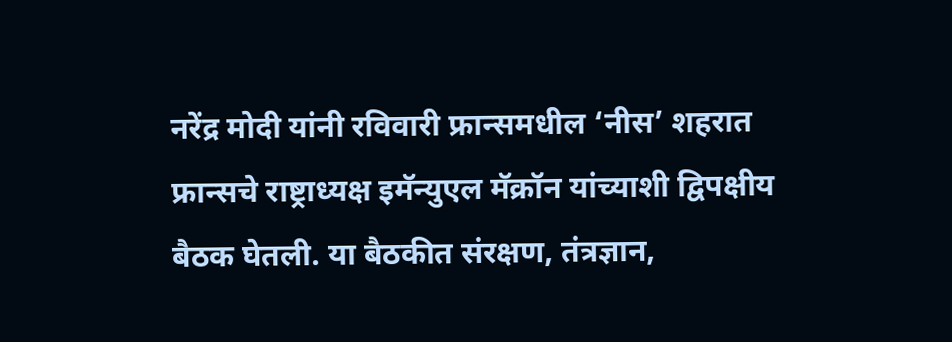नरेंद्र मोदी यांनी रविवारी फ्रान्समधील ‘नीस’ शहरात फ्रान्सचे राष्ट्राध्यक्ष इमॅन्युएल मॅक्रॉन यांच्याशी द्विपक्षीय बैठक घेतली. या बैठकीत संरक्षण, तंत्रज्ञान,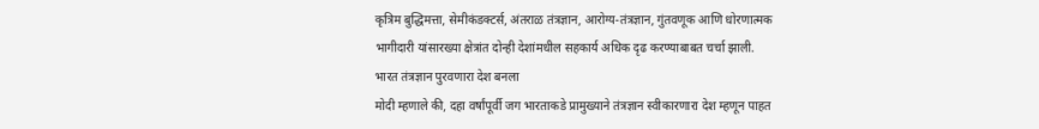कृत्रिम बुद्धिमत्ता, सेमीकंडक्टर्स, अंतराळ तंत्रज्ञान, आरोग्य-तंत्रज्ञान, गुंतवणूक आणि धोरणात्मक भागीदारी यांसारख्या क्षेत्रांत दोन्ही देशांमधील सहकार्य अधिक दृढ करण्याबाबत चर्चा झाली.
भारत तंत्रज्ञान पुरवणारा देश बनला
मोदी म्हणाले की, दहा वर्षांपूर्वी जग भारताकडे प्रामुख्याने तंत्रज्ञान स्वीकारणारा देश म्हणून पाहत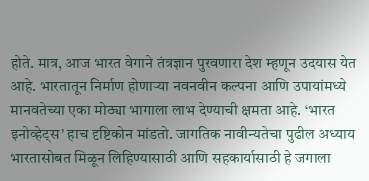होते. मात्र, आज भारत वेगाने तंत्रज्ञान पुरवणारा देश म्हणून उदयास येत आहे. भारतातून निर्माण होणाऱ्या नवनवीन कल्पना आणि उपायांमध्ये मानवतेच्या एका मोठ्या भागाला लाभ देण्याची क्षमता आहे. ‘भारत इनोव्हेट्स’ हाच दृष्टिकोन मांडतो. जागतिक नावीन्यतेचा पुढील अध्याय भारतासोबत मिळून लिहिण्यासाठी आणि सहकार्यासाठी हे जगाला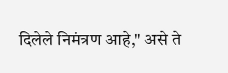दिलेले निमंत्रण आहे," असे ते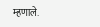म्हणाले.